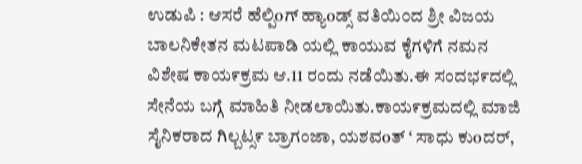ಉಡುಪಿ : ಆಸರೆ ಹೆಲ್ಪಿoಗ್ ಹ್ಯಾoಡ್ಸ್ ವತಿಯಿ೦ದ ಶ್ರೀ ವಿಜಯ ಬಾಲನಿಕೇತನ ಮಟಪಾಡಿ ಯಲ್ಲಿ ಕಾಯುವ ಕೈಗಳಿಗೆ ನಮನ ವಿಶೇಷ ಕಾಯ೯ಕ್ರಮ ಆ.11 ರಂದು ನಡೆಯಿತು.ಈ ಸಂದಭ೯ದಲ್ಲಿ ಸೇನೆಯ ಬಗ್ಗೆ ಮಾಹಿತಿ ನೀಡಲಾಯಿತು.ಕಾಯ೯ಕ್ರಮದಲ್ಲಿ ಮಾಜಿ ಸೈನಿಕರಾದ ಗಿಲ್ಬಟ್ಸ೯ ಬ್ರಾಗಂಜಾ, ಯಶವoತ್ ‘ ಸಾಧು ಕುoದರ್,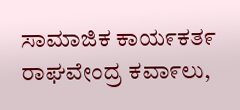ಸಾಮಾಜಿಕ ಕಾಯ೯ಕತ೯ ರಾಘವೇಂದ್ರ ಕವಾ೯ಲು,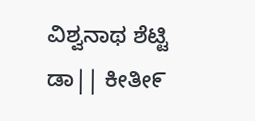ವಿಶ್ವನಾಥ ಶೆಟ್ಟಿ ಡಾ|| ಕೀತೀ೯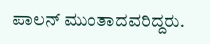ಪಾಲನ್ ಮುಂತಾದವರಿದ್ದರು.